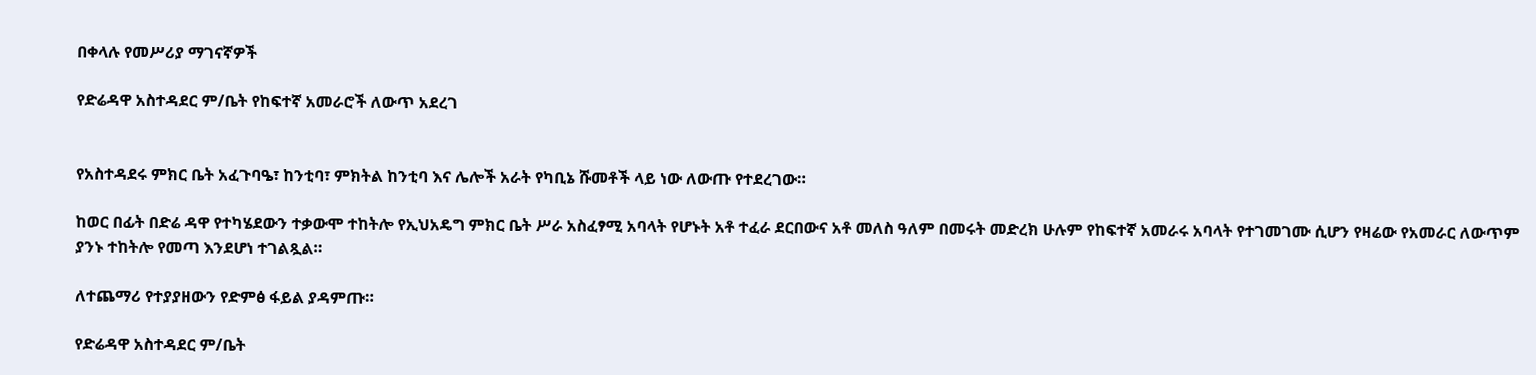በቀላሉ የመሥሪያ ማገናኛዎች

የድሬዳዋ አስተዳደር ም/ቤት የከፍተኛ አመራሮች ለውጥ አደረገ


የአስተዳደሩ ምክር ቤት አፈጉባዔ፣ ከንቲባ፣ ምክትል ከንቲባ እና ሌሎች አራት የካቢኔ ሹመቶች ላይ ነው ለውጡ የተደረገው።

ከወር በፊት በድሬ ዳዋ የተካሄደውን ተቃውሞ ተከትሎ የኢህአዴግ ምክር ቤት ሥራ አስፈፃሚ አባላት የሆኑት አቶ ተፈራ ደርበውና አቶ መለስ ዓለም በመሩት መድረክ ሁሉም የከፍተኛ አመራሩ አባላት የተገመገሙ ሲሆን የዛሬው የአመራር ለውጥም ያንኑ ተከትሎ የመጣ እንደሆነ ተገልጿል።

ለተጨማሪ የተያያዘውን የድምፅ ፋይል ያዳምጡ።

የድሬዳዋ አስተዳደር ም/ቤት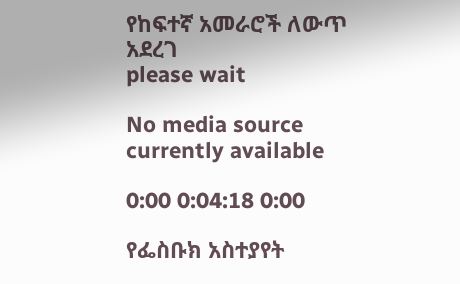የከፍተኛ አመራሮች ለውጥ አደረገ
please wait

No media source currently available

0:00 0:04:18 0:00

የፌስቡክ አስተያየት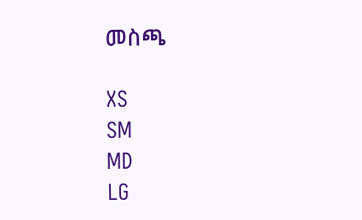መስጫ

XS
SM
MD
LG